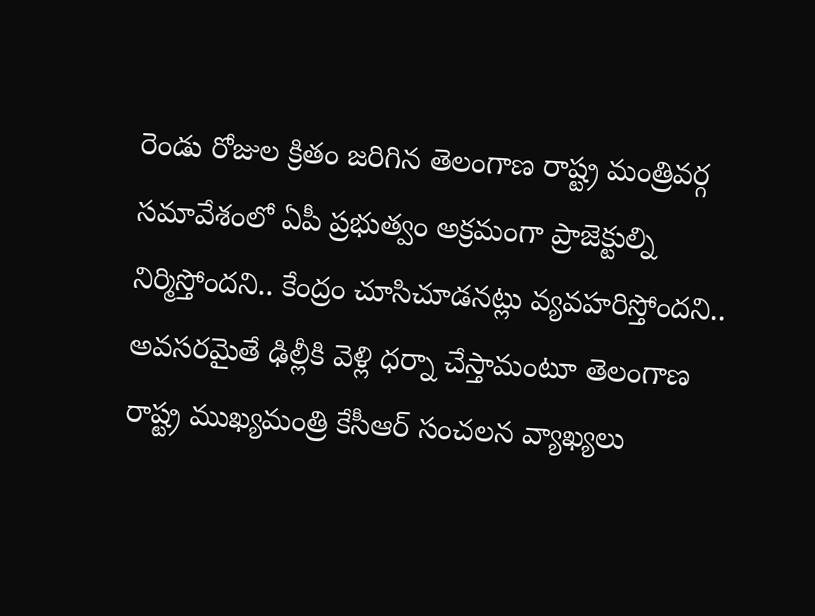రెండు రోజుల క్రితం జరిగిన తెలంగాణ రాష్ట్ర మంత్రివర్గ సమావేశంలో ఏపీ ప్రభుత్వం అక్రమంగా ప్రాజెక్టుల్ని నిర్మిస్తోందని.. కేంద్రం చూసిచూడనట్లు వ్యవహరిస్తోందని.. అవసరమైతే ఢిల్లీకి వెళ్లి ధర్నా చేస్తామంటూ తెలంగాణ రాష్ట్ర ముఖ్యమంత్రి కేసీఆర్ సంచలన వ్యాఖ్యలు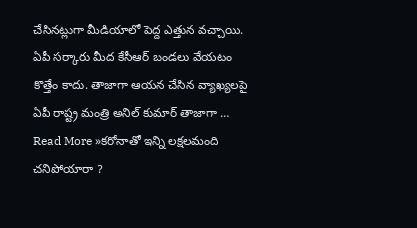చేసినట్లుగా మీడియాలో పెద్ద ఎత్తున వచ్చాయి. ఏపీ సర్కారు మీద కేసీఆర్ బండలు వేయటం కొత్తేం కాదు. తాజాగా ఆయన చేసిన వ్యాఖ్యలపై ఏపీ రాష్ట్ర మంత్రి అనిల్ కుమార్ తాజాగా …
Read More »కరోనాతో ఇన్ని లక్షలమంది చనిపోయారా ?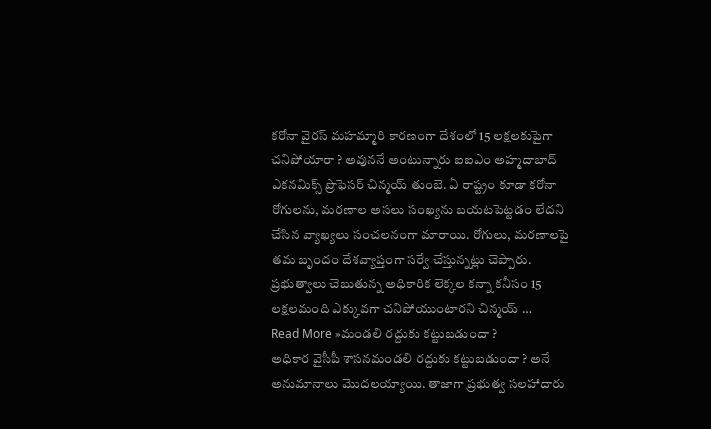కరోనా వైరస్ మహమ్మారి కారణంగా దేశంలో 15 లక్షలకుపైగా చనిపోయారా ? అవుననే అంటున్నారు ఐఐఎం అహ్మదాబాద్ ఎకనమిక్స్ ప్రొఫెసర్ చిన్మయ్ తుంబె. ఏ రాష్ట్రం కూడా కరోనా రోగులను, మరణాల అసలు సంఖ్యను బయటపెట్టడం లేదని చేసిన వ్యాఖ్యలు సంచలనంగా మారాయి. రోగులు, మరణాలపై తమ బృందం దేశవ్యాప్తంగా సర్వే చేస్తున్నట్లు చెప్పారు. ప్రభుత్వాలు చెబుతున్న అధికారిక లెక్కల కన్నా కనీసం 15 లక్షలమంది ఎక్కువగా చనిపోయుంటారని చిన్మయ్ …
Read More »మండలి రద్దుకు కట్టుబడుందా ?
అధికార వైసీపీ శాసనమండలి రద్దుకు కట్టుబడుందా ? అనే అనుమానాలు మొదలయ్యాయి. తాజాగా ప్రభుత్వ సలహాదారు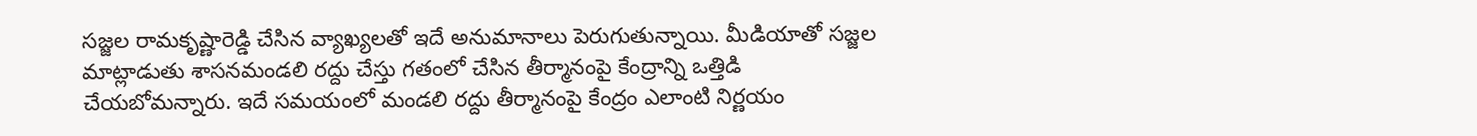సజ్జల రామకృష్ణారెడ్డి చేసిన వ్యాఖ్యలతో ఇదే అనుమానాలు పెరుగుతున్నాయి. మీడియాతో సజ్జల మాట్లాడుతు శాసనమండలి రద్దు చేస్తు గతంలో చేసిన తీర్మానంపై కేంద్రాన్ని ఒత్తిడి చేయబోమన్నారు. ఇదే సమయంలో మండలి రద్దు తీర్మానంపై కేంద్రం ఎలాంటి నిర్ణయం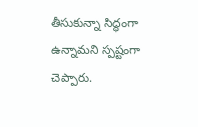తీసుకున్నా సిద్ధంగా ఉన్నామని స్పష్టంగా చెప్పారు.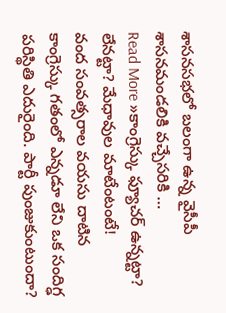శాసనసభలో బలంగా ఉన్న వైసీపీ శాసనమండలికి వచ్చేసరికి …
Read More »కాంగ్రెస్కు ఫ్యూచర్ ఉన్నట్టా? లేనట్టా? మేధావుల మాటేంటంటే!
వంద సంవత్సరాల వయసు దాటిన కాంగ్రెస్కు గతంలో ఎన్నడూ లేని ఒక సందిగ్ఢ పరిస్థితి ఎదురైంది. పార్టీ పుంజుకుంటుందా?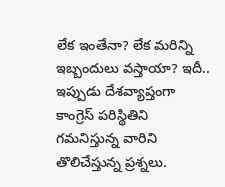లేక ఇంతేనా? లేక మరిన్ని ఇబ్బందులు వస్తాయా? ఇదీ.. ఇప్పుడు దేశవ్యాప్తంగా కాంగ్రెస్ పరిస్థితిని గమనిస్తున్న వారిని తొలిచేస్తున్న ప్రశ్నలు.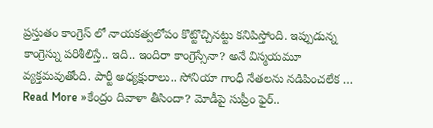ప్రస్తుతం కాంగ్రెస్ లో నాయకత్వలోపం కొట్టొచ్చినట్టు కనిపిస్తోంది. ఇప్పుడున్న కాంగ్రెస్ను పరిశీలిస్తే.. ఇది.. ఇందిరా కాంగ్రెస్సేనా? అనే విస్మయమూ వ్యక్తమవుతోంది. పార్టీ అధ్యక్షురాలు.. సోనియా గాంధీ నేతలను నడిపించలేక …
Read More »కేంద్రం దివాళా తీసిందా? మోడీపై సుప్రీం ఫైర్..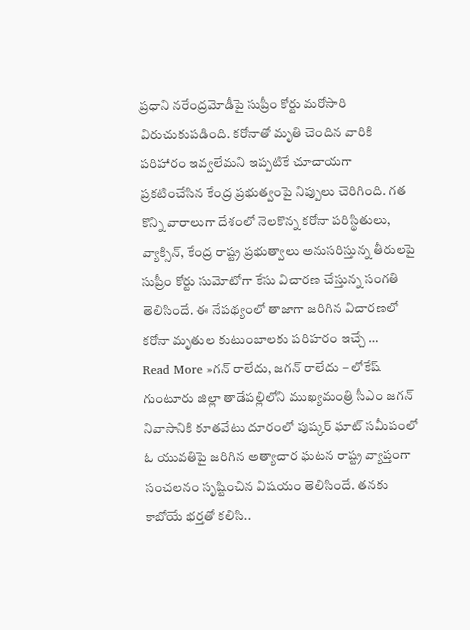ప్రధాని నరేంద్రమోడీపై సుప్రీం కోర్టు మరోసారి విరుచుకుపడింది. కరోనాతో మృతి చెందిన వారికి పరిహారం ఇవ్వలేమని ఇప్పటికే చూచాయగా ప్రకటించేసిన కేంద్ర ప్రభుత్వంపై నిప్పులు చెరిగింది. గత కొన్ని వారాలుగా దేశంలో నెలకొన్న కరోనా పరిస్థితులు, వ్యాక్సిన్, కేంద్ర రాష్ట్ర ప్రభుత్వాలు అనుసరిస్తున్న తీరులపై సుప్రీం కోర్టు సుమోటోగా కేసు విచారణ చేస్తున్న సంగతి తెలిసిందే. ఈ నేపథ్యంలో తాజాగా జరిగిన విచారణలో కరోనా మృతుల కుటుంబాలకు పరిహరం ఇచ్చే …
Read More »గన్ రాలేదు, జగన్ రాలేదు – లోకేష్
గుంటూరు జిల్లా తాడేపల్లిలోని ముఖ్యమంత్రి సీఎం జగన్ నివాసానికి కూతవేటు దూరంలో పుష్కర్ ఘాట్ సమీపంలో ఓ యువతిపై జరిగిన అత్యాచార ఘటన రాష్ట్ర వ్యాప్తంగా సంచలనం సృష్టించిన విషయం తెలిసిందే. తనకు కాబోయే భర్తతో కలిసి..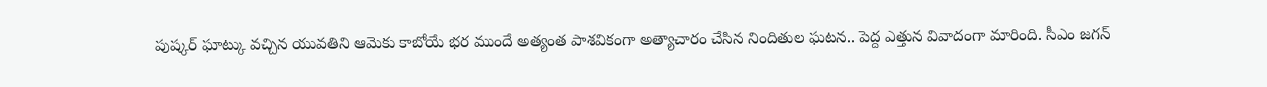పుష్కర్ ఘాట్కు వచ్చిన యువతిని ఆమెకు కాబోయే భర ముందే అత్యంత పాశవికంగా అత్యాచారం చేసిన నిందితుల ఘటన.. పెద్ద ఎత్తున వివాదంగా మారింది. సీఎం జగన్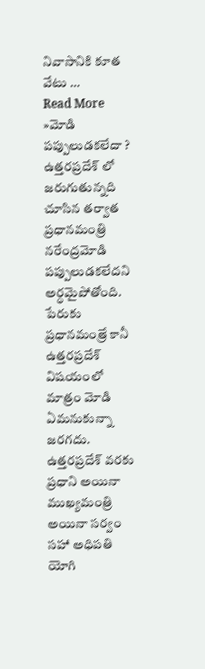నివాసానికి కూత వేటు …
Read More »మోడి పప్పులుడకలేదా ?
ఉత్తరప్రదేశ్ లో జరుగుతున్నది చూసిన తర్వాత ప్రధానమంత్రి నరేంద్రమోడి పప్పులుడకలేదని అర్ధమైపోతోంది. పేరుకు ప్రధానమంత్రే కానీ ఉత్తరప్రదేశ్ విషయంలో మాత్రం మోడి ఏమనుకున్నా జరగదు. ఉత్తరప్రదేశ్ వరకు ప్రధాని అయినా ముఖ్యమంత్రి అయినా సర్వం సహా అధిపతి యోగి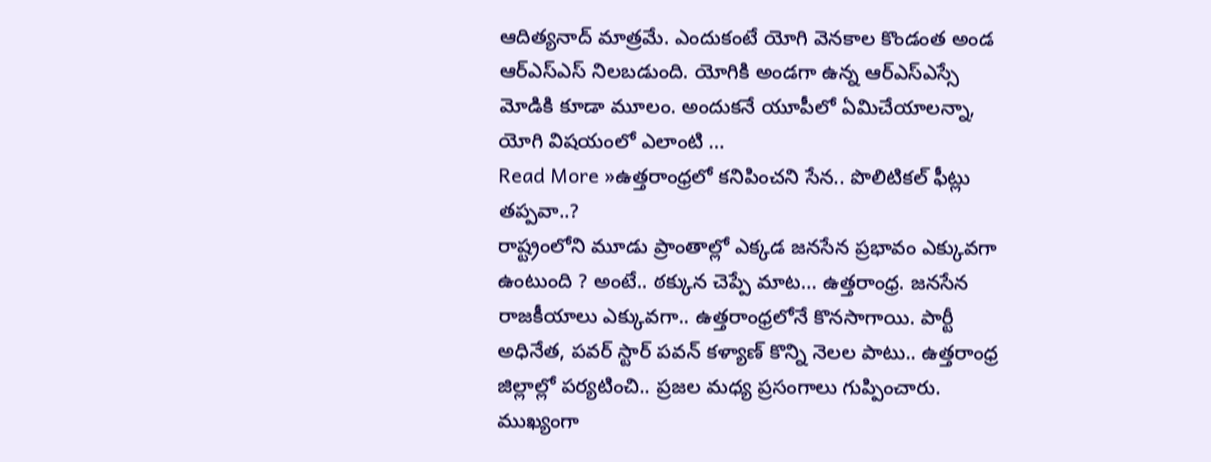ఆదిత్యనాద్ మాత్రమే. ఎందుకంటే యోగి వెనకాల కొండంత అండ ఆర్ఎస్ఎస్ నిలబడుంది. యోగికి అండగా ఉన్న ఆర్ఎస్ఎస్సే మోడికి కూడా మూలం. అందుకనే యూపీలో ఏమిచేయాలన్నా, యోగి విషయంలో ఎలాంటి …
Read More »ఉత్తరాంధ్రలో కనిపించని సేన.. పొలిటికల్ ఫీట్లు తప్పవా..?
రాష్ట్రంలోని మూడు ప్రాంతాల్లో ఎక్కడ జనసేన ప్రభావం ఎక్కువగా ఉంటుంది ? అంటే.. ఠక్కున చెప్పే మాట… ఉత్తరాంధ్ర. జనసేన రాజకీయాలు ఎక్కువగా.. ఉత్తరాంధ్రలోనే కొనసాగాయి. పార్టీ అధినేత, పవర్ స్టార్ పవన్ కళ్యాణ్ కొన్ని నెలల పాటు.. ఉత్తరాంధ్ర జిల్లాల్లో పర్యటించి.. ప్రజల మధ్య ప్రసంగాలు గుప్పించారు. ముఖ్యంగా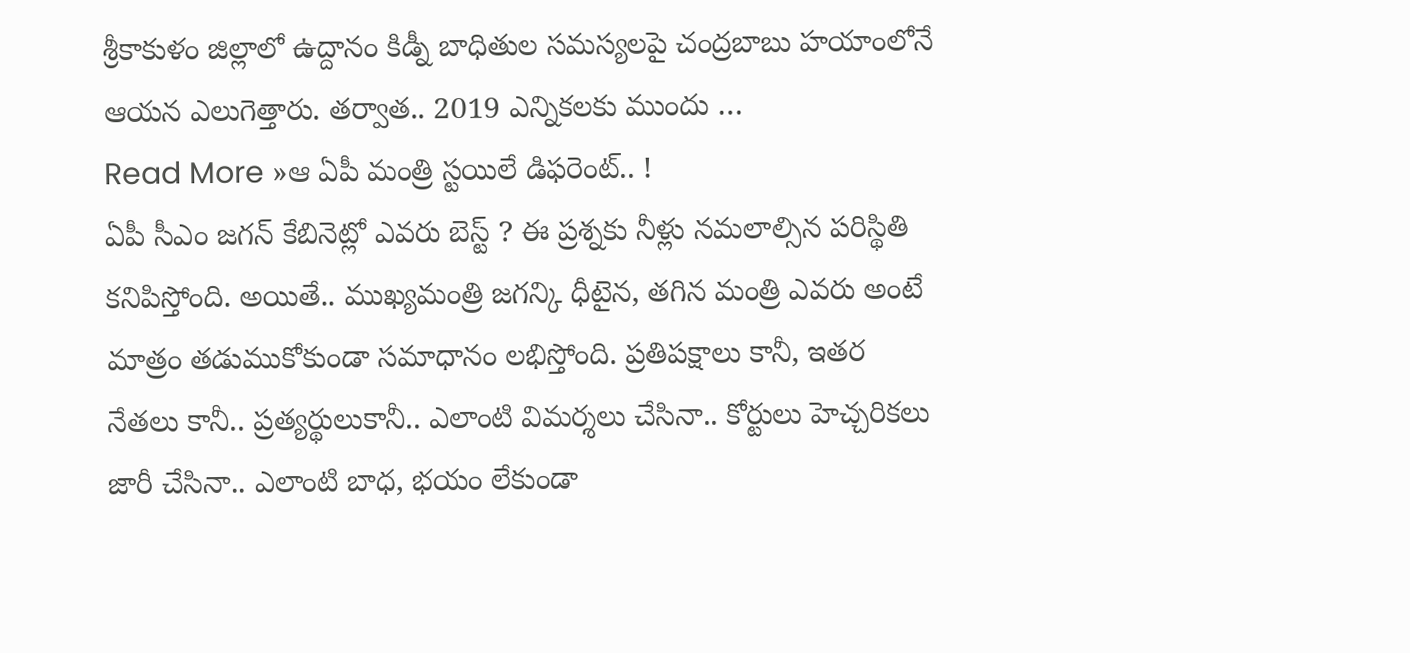శ్రీకాకుళం జిల్లాలో ఉద్దానం కిడ్నీ బాధితుల సమస్యలపై చంద్రబాబు హయాంలోనే ఆయన ఎలుగెత్తారు. తర్వాత.. 2019 ఎన్నికలకు ముందు …
Read More »ఆ ఏపీ మంత్రి స్టయిలే డిఫరెంట్.. !
ఏపీ సీఎం జగన్ కేబినెట్లో ఎవరు బెస్ట్ ? ఈ ప్రశ్నకు నీళ్లు నమలాల్సిన పరిస్థితి కనిపిస్తోంది. అయితే.. ముఖ్యమంత్రి జగన్కి ధీటైన, తగిన మంత్రి ఎవరు అంటే మాత్రం తడుముకోకుండా సమాధానం లభిస్తోంది. ప్రతిపక్షాలు కానీ, ఇతర నేతలు కానీ.. ప్రత్యర్థులుకానీ.. ఎలాంటి విమర్శలు చేసినా.. కోర్టులు హెచ్చరికలు జారీ చేసినా.. ఎలాంటి బాధ, భయం లేకుండా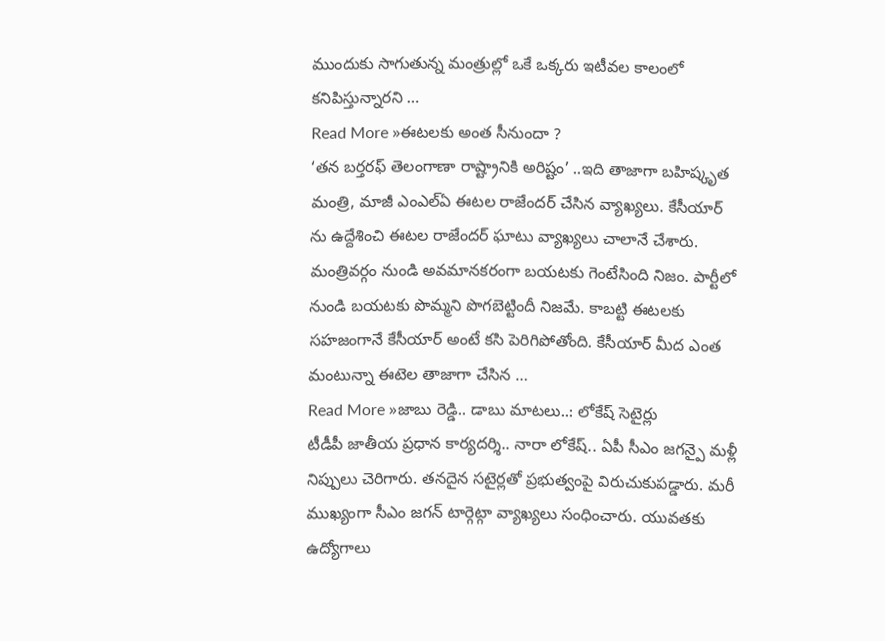ముందుకు సాగుతున్న మంత్రుల్లో ఒకే ఒక్కరు ఇటీవల కాలంలో కనిపిస్తున్నారని …
Read More »ఈటలకు అంత సీనుందా ?
‘తన బర్తరఫ్ తెలంగాణా రాష్ట్రానికి అరిష్టం’ ..ఇది తాజాగా బహిష్కృత మంత్రి, మాజీ ఎంఎల్ఏ ఈటల రాజేందర్ చేసిన వ్యాఖ్యలు. కేసీయార్ ను ఉద్దేశించి ఈటల రాజేందర్ ఘాటు వ్యాఖ్యలు చాలానే చేశారు. మంత్రివర్గం నుండి అవమానకరంగా బయటకు గెంటేసింది నిజం. పార్టీలో నుండి బయటకు పొమ్మని పొగబెట్టిందీ నిజమే. కాబట్టి ఈటలకు సహజంగానే కేసీయార్ అంటే కసి పెరిగిపోతోంది. కేసీయార్ మీద ఎంత మంటున్నా ఈటెల తాజాగా చేసిన …
Read More »జాబు రెడ్డి.. డాబు మాటలు..: లోకేష్ సెటైర్లు
టీడీపీ జాతీయ ప్రధాన కార్యదర్శి.. నారా లోకేష్.. ఏపీ సీఎం జగన్పై మళ్లీ నిప్పులు చెరిగారు. తనదైన సటైర్లతో ప్రభుత్వంపై విరుచుకుపడ్డారు. మరీ ముఖ్యంగా సీఎం జగన్ టార్గెట్గా వ్యాఖ్యలు సంధించారు. యువతకు ఉద్యోగాలు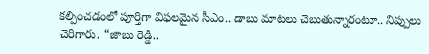కల్పించడంలో పూర్తిగా విఫలమైన సీఎం.. డాబు మాటలు చెబుతున్నారంటూ.. నిప్పులు చెరిగారు. “జాబు రెడ్డి..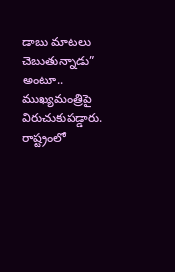డాబు మాటలు చెబుతున్నాడు” అంటూ.. ముఖ్యమంత్రిపై విరుచుకుపడ్డారు. రాష్ట్రంలో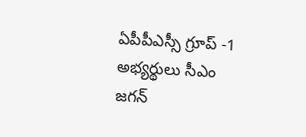ఏపీపీఎస్సీ గ్రూప్ -1 అభ్యర్థులు సీఎం జగన్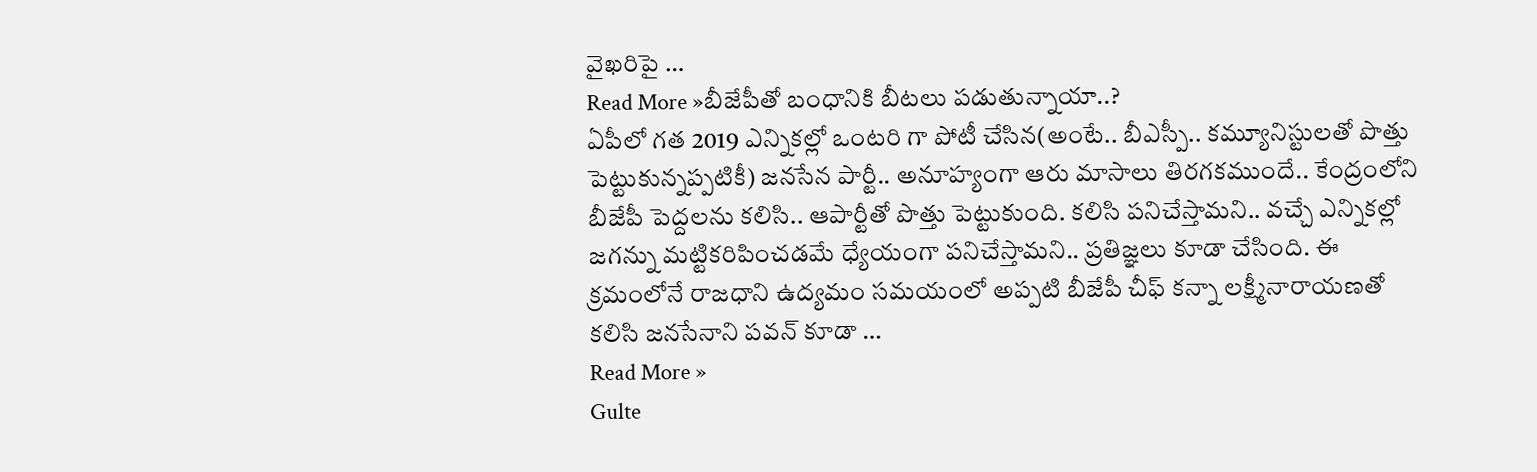వైఖరిపై …
Read More »బీజేపీతో బంధానికి బీటలు పడుతున్నాయా..?
ఏపీలో గత 2019 ఎన్నికల్లో ఒంటరి గా పోటీ చేసిన(అంటే.. బీఎస్పీ.. కమ్యూనిస్టులతో పొత్తు పెట్టుకున్నప్పటికీ) జనసేన పార్టీ.. అనూహ్యంగా ఆరు మాసాలు తిరగకముందే.. కేంద్రంలోని బీజేపీ పెద్దలను కలిసి.. ఆపార్టీతో పొత్తు పెట్టుకుంది. కలిసి పనిచేస్తామని.. వచ్చే ఎన్నికల్లో జగన్ను మట్టికరిపించడమే ధ్యేయంగా పనిచేస్తామని.. ప్రతిజ్ఞలు కూడా చేసింది. ఈ క్రమంలోనే రాజధాని ఉద్యమం సమయంలో అప్పటి బీజేపీ చీఫ్ కన్నా లక్ష్మీనారాయణతో కలిసి జనసేనాని పవన్ కూడా …
Read More »
Gulte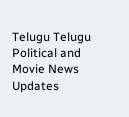Telugu Telugu Political and Movie News Updates